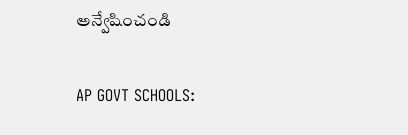అన్వేషించండి

AP GOVT SCHOOLS: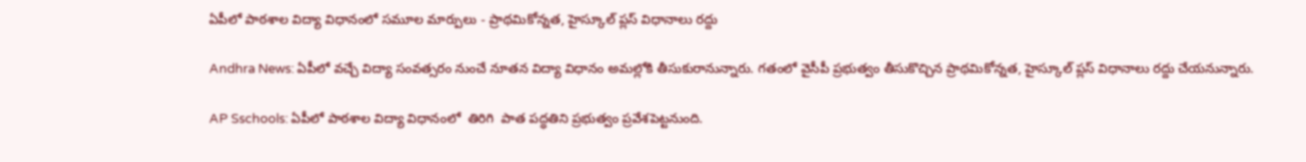ఏపీలో పాఠశాల విద్యా విధానంలో సమూల మార్పులు - ప్రాథమికోన్నత, హైస్కూల్ ప్లస్ విధానాలు రద్దు

Andhra News: ఏపీలో వచ్చే విద్యా సంవత్సరం నుంచే నూతన విద్యా విధానం అమల్లోకి తీసుకురానున్నారు. గతంలో వైసీపీ ప్రభుత్వం తీసుకొచ్చిన ప్రాథమికోన్నత, హైస్కూల్ ప్లస్‌ విధానాలు రద్దు చేయనున్నారు.

AP Sschools: ఏపీలో పాఠశాల విద్యా విధానంలో  తిరిగి  పాత పద్ధతిని ప్రభుత్వం ప్రవేశపెట్టనుంది.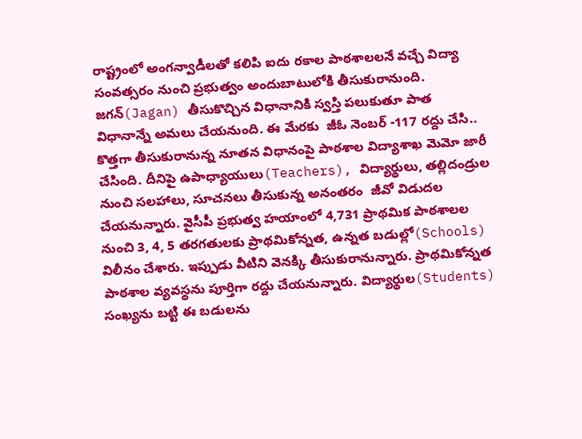రాష్ట్రంలో అంగన్వాడీలతో కలిపి ఐదు రకాల పాఠశాలలనే వచ్చే విద్యా సంవత్సరం నుంచి ప్రభుత్వం అందుబాటులోకి తీసుకురానుంది. జగన్(Jagan) తీసుకొచ్చిన విధానానికి స్వస్తి పలుకుతూ పాత విధానాన్నే అమలు చేయనుంది. ఈ మేరకు  జీఓ నెంబర్ -117 రద్దు చేసి.. కొత్తగా తీసుకురానున్న నూతన విధానంపై పాఠశాల విద్యాశాఖ మెమో జారీ చేసింది. దీనిపై ఉపాధ్యాయులు(Teachers), విద్యార్థులు, తల్లిదండ్రుల నుంచి సలహాలు, సూచనలు తీసుకున్న అనంతరం  జీవో విడుదల చేయనున్నారు. వైసీపీ ప్రభుత్వ హయాంలో 4,731 ప్రాథమిక పాఠశాలల నుంచి 3, 4, 5 తరగతులకు ప్రాథమికోన్నత, ఉన్నత బడుల్లో(Schools) విలీనం చేశారు. ఇప్పుడు వీటిని వెనక్కి తీసుకురానున్నారు. ప్రాథమికోన్నత పాఠశాల వ్యవస్థను పూర్తిగా రద్దు చేయనున్నారు. విద్యార్థుల(Students) సంఖ్యను బట్టి ఈ బడులను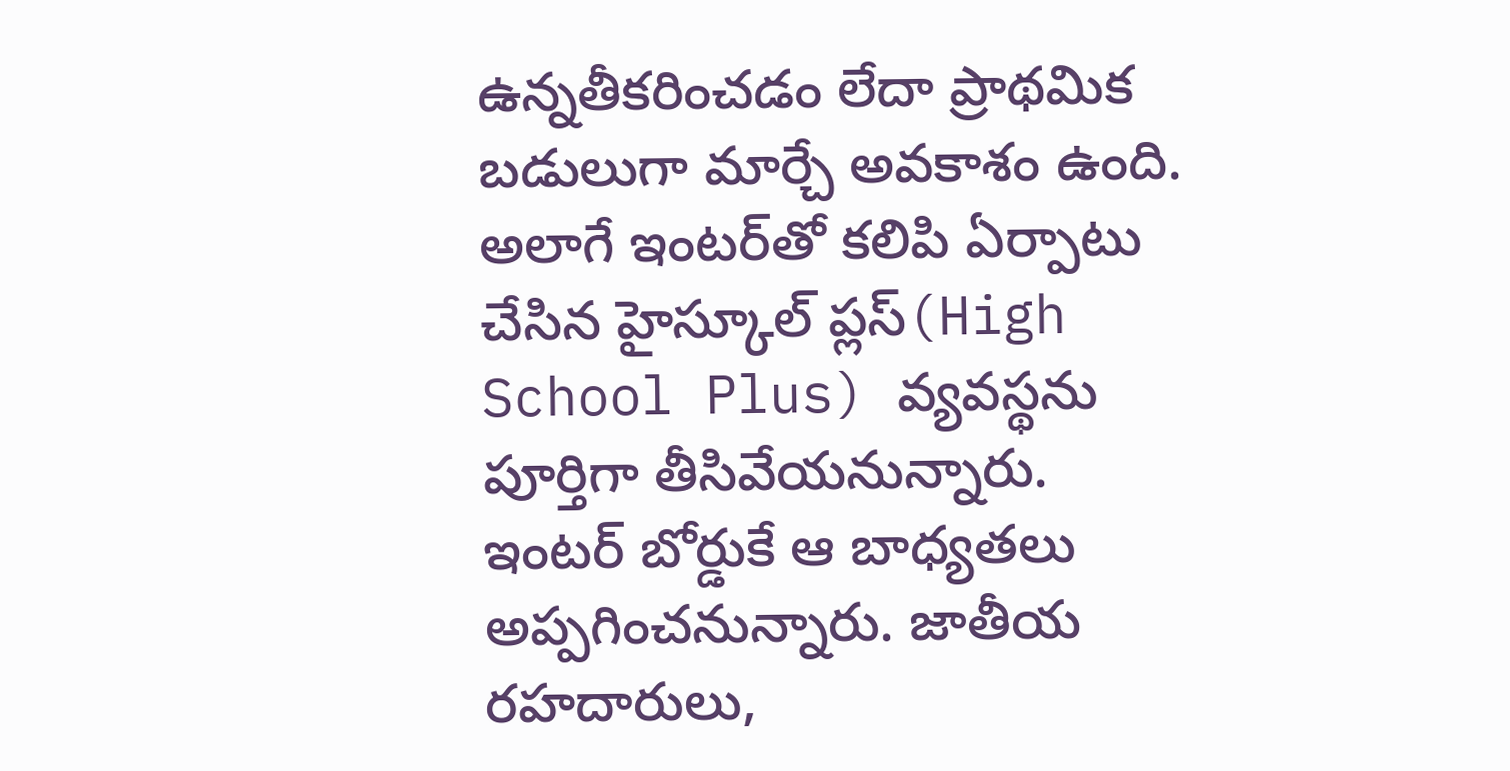ఉన్నతీకరించడం లేదా ప్రాథమిక బడులుగా మార్చే అవకాశం ఉంది. అలాగే ఇంటర్‌తో కలిపి ఏర్పాటు చేసిన హైస్కూల్ ప్లస్‌(High School Plus) వ్యవస్థను పూర్తిగా తీసివేయనున్నారు. ఇంటర్‌ బోర్డుకే ఆ బాధ్యతలు అప్పగించనున్నారు. జాతీయ రహదారులు,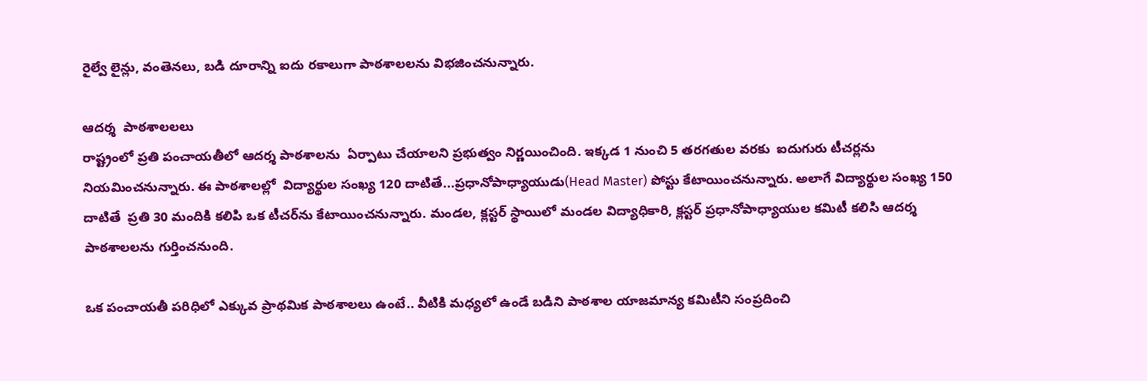రైల్వే లైన్లు, వంతెనలు, బడి దూరాన్ని ఐదు రకాలుగా పాఠశాలలను విభజించనున్నారు.

ఆదర్శ  పాఠశాలలలు
రాష్ట్రంలో ప్రతి పంచాయతీలో ఆదర్శ పాఠశాలను  ఏర్పాటు చేయాలని ప్రభుత్వం నిర్ణయించింది. ఇ‌క్కడ 1 నుంచి 5 తరగతుల వరకు  ఐదుగురు టీచర్లను నియమించనున్నారు. ఈ పాఠశాలల్లో  విద్యార్థుల సంఖ్య 120 దాటితే...ప్రధానోపాధ్యాయుడు(Head Master) పోస్టు కేటాయించనున్నారు. అలాగే విద్యార్థుల సంఖ్య 150 దాటితే  ప్రతి 30 మందికి కలిపి ఒక టీచర్‌ను కేటాయించనున్నారు. మండల, క్లస్టర్ స్థాయిలో మండల విద్యాధికారి, క్లస్టర్ ప్రధానోపాధ్యాయుల కమిటీ కలిసి ఆదర్శ పాఠశాలలను గుర్తించనుంది.

ఒక పంచాయతీ పరిధిలో ఎక్కువ ప్రాథమిక పాఠశాలలు ఉంటే.. వీటికి మధ్యలో ఉండే బడిని పాఠశాల యాజమాన్య కమిటీని సంప్రదించి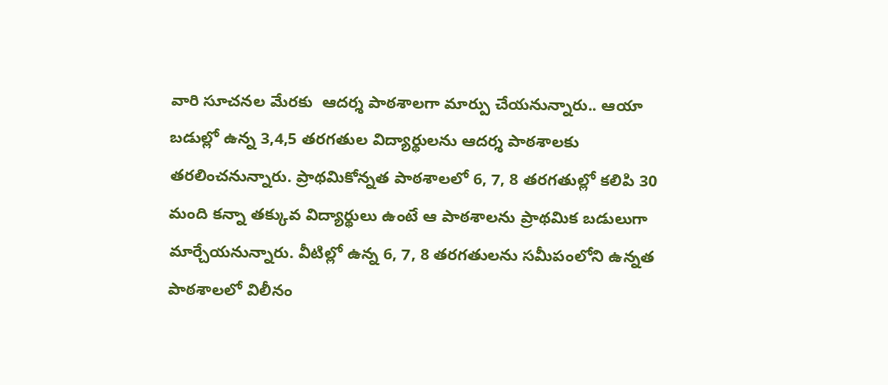వారి సూచనల మేరకు  ఆదర్శ పాఠశాలగా మార్పు చేయనున్నారు.. ఆయా బడుల్లో ఉన్న 3,4,5 తరగతుల విద్యార్థులను ఆదర్శ పాఠశాలకు తరలించనున్నారు. ప్రాథమికోన్నత పాఠశాలలో 6, 7, 8 తరగతుల్లో కలిపి 30 మంది కన్నా తక్కువ విద్యార్థులు ఉంటే ఆ పాఠశాలను ప్రాథమిక బడులుగా మార్చేయనున్నారు. వీటిల్లో ఉన్న 6, 7, 8 తరగతులను సమీపంలోని ఉన్నత పాఠశాలలో విలీనం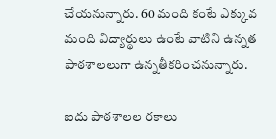చేయనున్నారు. 60 మంది కంటే ఎక్కువ మంది విద్యార్థులు ఉంటే వాటిని ఉన్నత పాఠశాలలుగా ఉన్నతీకరించనున్నారు.

ఐదు పాఠశాలల రకాలు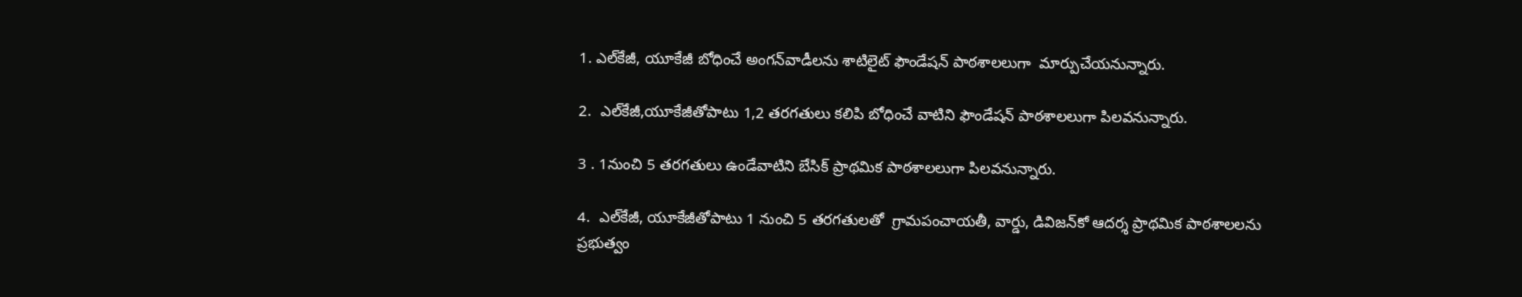1. ఎల్‌కేజీ, యూకేజీ బోధించే అంగన్‌వాడీలను శాటిలైట్ ఫౌండేషన్ పాఠశాలలుగా  మార్పుచేయనున్నారు.

2.  ఎల్‌కేజీ,యూకేజీతోపాటు 1,2 తరగతులు కలిపి బోధించే వాటిని ఫౌండేషన్ పాఠశాలలుగా పిలవనున్నారు.

3 . 1నుంచి 5 తరగతులు ఉండేవాటిని బేసిక్ ప్రాథమిక పాఠశాలలుగా పిలవనున్నారు.

4.  ఎల్‌కేజీ, యూకేజీతోపాటు 1 నుంచి 5 తరగతులతో  గ్రామపంచాయతీ, వార్డు, డివిజన్‌కో ఆదర్శ ప్రాథమిక పాఠశాలలను ప్రభుత్వం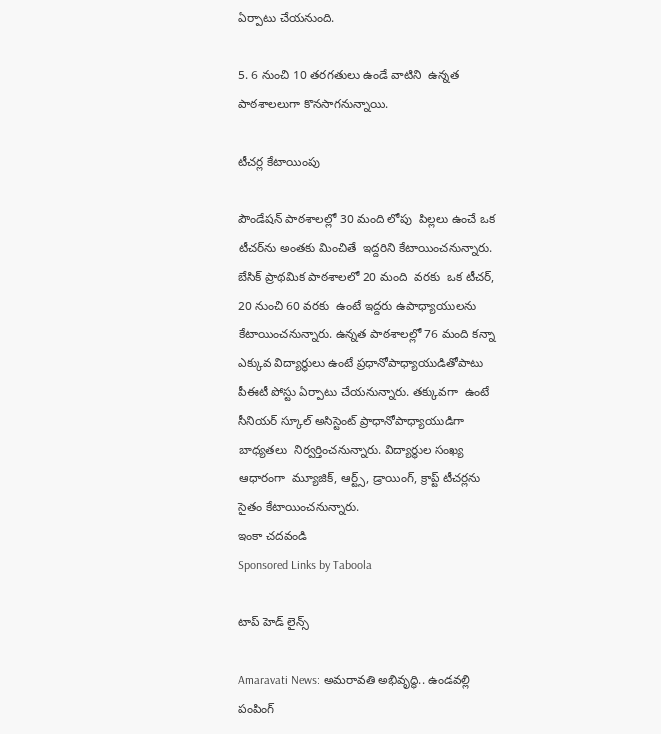ఏర్పాటు చేయనుంది.

5. 6 నుంచి 10 తరగతులు ఉండే వాటిని  ఉన్నత పాఠశాలలుగా కొనసాగనున్నాయి.

టీచర్ల కేటాయింపు

పౌండేషన్ పాఠశాలల్లో 30 మంది లోపు  పిల్లలు ఉంచే ఒక టీచర్‌ను అంతకు మించితే  ఇద్దరిని కేటాయించనున్నారు. బేసిక్ ప్రాథమిక పాఠశాలలో 20 మంది  వరకు  ఒక టీచర్‌, 20 నుంచి 60 వరకు  ఉంటే ఇద్దరు ఉపాధ్యాయులను కేటాయించనున్నారు. ఉన్నత పాఠశాలల్లో 76 మంది కన్నా ఎక్కువ విద్యార్థులు ఉంటే ప్రధానోపాధ్యాయుడితోపాటు  పీఈటీ పోస్టు ఏర్పాటు చేయనున్నారు. తక్కువగా  ఉంటే సీనియర్ స్కూల్ అసిస్టెంట్ ప్రాధానోపాధ్యాయుడిగా బాధ్యతలు  నిర్వర్తించనున్నారు. విద్యార్థుల సంఖ్య ఆధారంగా  మ్యూజిక్‌, ఆర్ట్స్‌, డ్రాయింగ్‌, క్రాప్ట్‌ టీచర్లను సైతం కేటాయించనున్నారు.
ఇంకా చదవండి
Sponsored Links by Taboola

టాప్ హెడ్ లైన్స్

Amaravati News: అమరావతి అభివృద్ధి.. ఉండవల్లి పంపింగ్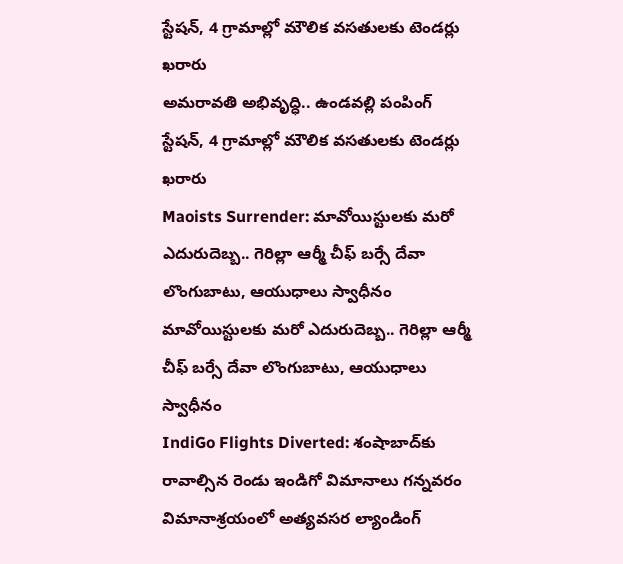స్టేషన్, 4 గ్రామాల్లో మౌలిక వసతులకు టెండర్లు ఖరారు
అమరావతి అభివృద్ధి.. ఉండవల్లి పంపింగ్ స్టేషన్, 4 గ్రామాల్లో మౌలిక వసతులకు టెండర్లు ఖరారు
Maoists Surrender: మావోయిస్టులకు మరో ఎదురుదెబ్బ.. గెరిల్లా ఆర్మీ చీఫ్ బర్సే దేవా లొంగుబాటు, ఆయుధాలు స్వాధీనం
మావోయిస్టులకు మరో ఎదురుదెబ్బ.. గెరిల్లా ఆర్మీ చీఫ్ బర్సే దేవా లొంగుబాటు, ఆయుధాలు స్వాధీనం
IndiGo Flights Diverted: శంషాబాద్‌కు రావాల్సిన రెండు ఇండిగో విమానాలు గన్నవరం విమానాశ్రయంలో అత్యవసర ల్యాండింగ్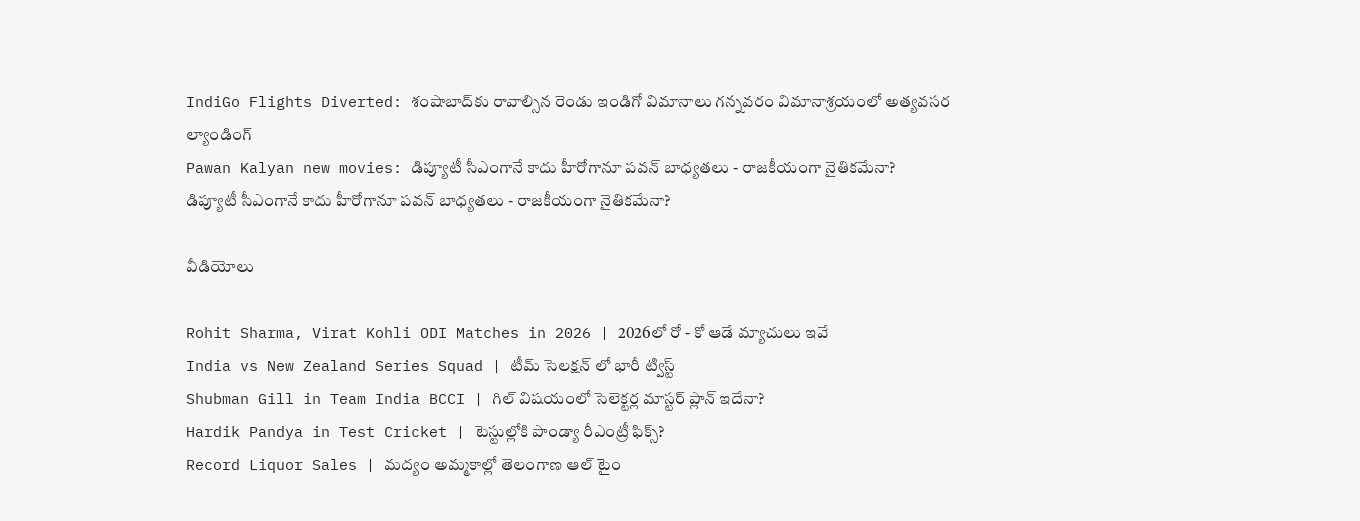IndiGo Flights Diverted: శంషాబాద్‌కు రావాల్సిన రెండు ఇండిగో విమానాలు గన్నవరం విమానాశ్రయంలో అత్యవసర ల్యాండింగ్
Pawan Kalyan new movies: డిప్యూటీ సీఎంగానే కాదు హీరోగానూ పవన్ బాధ్యతలు - రాజకీయంగా నైతికమేనా?
డిప్యూటీ సీఎంగానే కాదు హీరోగానూ పవన్ బాధ్యతలు - రాజకీయంగా నైతికమేనా?

వీడియోలు

Rohit Sharma, Virat Kohli ODI Matches in 2026 | 2026లో రో - కో ఆడే మ్యాచులు ఇవే
India vs New Zealand Series Squad | టీమ్ సెలక్షన్ లో భారీ ట్విస్ట్
Shubman Gill in Team India BCCI | గిల్ విషయంలో సెలెక్టర్ల మాస్టర్ ప్లాన్ ఇదేనా?
Hardik Pandya in Test Cricket | టెస్టుల్లోకి పాండ్యా రీఎంట్రీ ఫిక్స్?
Record Liquor Sales | మద్యం అమ్మకాల్లో తెలంగాణ ఆల్ టైం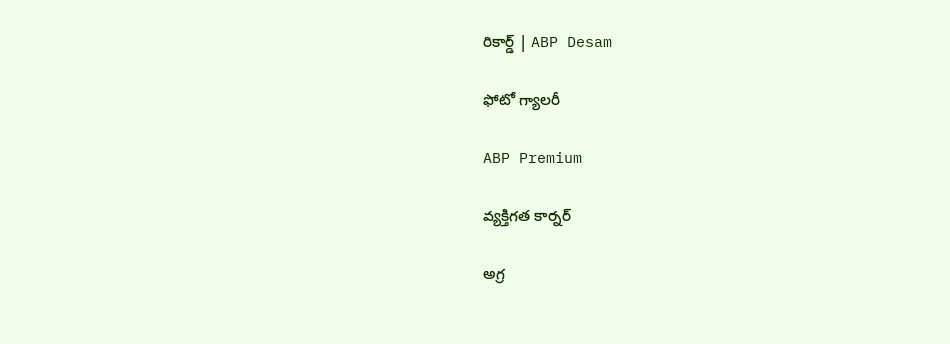రికార్డ్ | ABP Desam

ఫోటో గ్యాలరీ

ABP Premium

వ్యక్తిగత కార్నర్

అగ్ర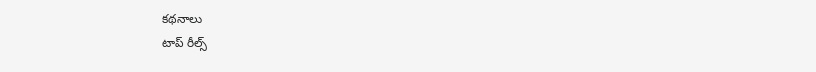కథనాలు
టాప్ రీల్స్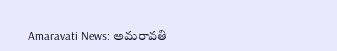Amaravati News: అమరావతి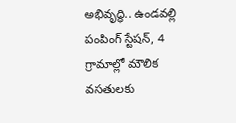అభివృద్ధి.. ఉండవల్లి పంపింగ్ స్టేషన్, 4 గ్రామాల్లో మౌలిక వసతులకు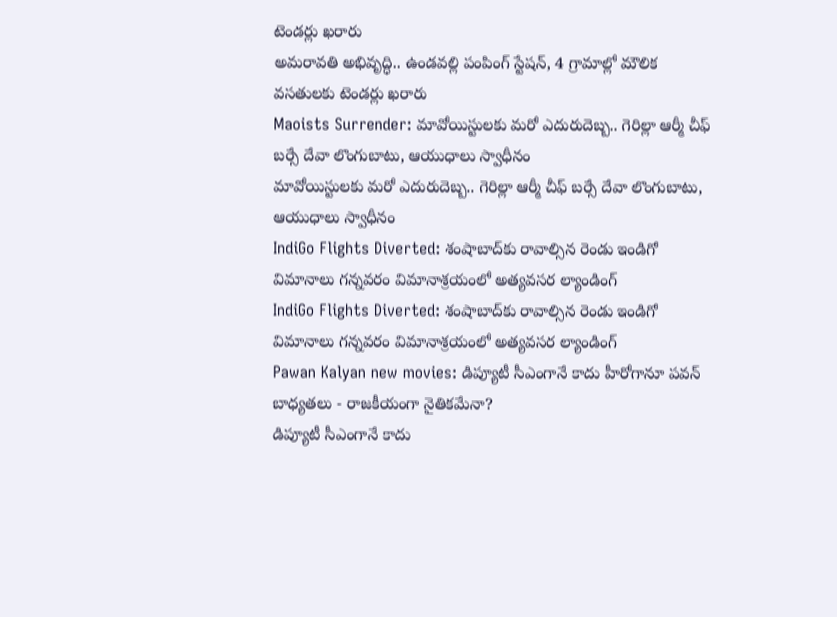టెండర్లు ఖరారు
అమరావతి అభివృద్ధి.. ఉండవల్లి పంపింగ్ స్టేషన్, 4 గ్రామాల్లో మౌలిక వసతులకు టెండర్లు ఖరారు
Maoists Surrender: మావోయిస్టులకు మరో ఎదురుదెబ్బ.. గెరిల్లా ఆర్మీ చీఫ్ బర్సే దేవా లొంగుబాటు, ఆయుధాలు స్వాధీనం
మావోయిస్టులకు మరో ఎదురుదెబ్బ.. గెరిల్లా ఆర్మీ చీఫ్ బర్సే దేవా లొంగుబాటు, ఆయుధాలు స్వాధీనం
IndiGo Flights Diverted: శంషాబాద్‌కు రావాల్సిన రెండు ఇండిగో విమానాలు గన్నవరం విమానాశ్రయంలో అత్యవసర ల్యాండింగ్
IndiGo Flights Diverted: శంషాబాద్‌కు రావాల్సిన రెండు ఇండిగో విమానాలు గన్నవరం విమానాశ్రయంలో అత్యవసర ల్యాండింగ్
Pawan Kalyan new movies: డిప్యూటీ సీఎంగానే కాదు హీరోగానూ పవన్ బాధ్యతలు - రాజకీయంగా నైతికమేనా?
డిప్యూటీ సీఎంగానే కాదు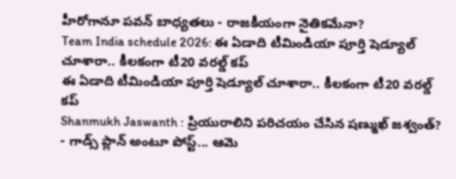హీరోగానూ పవన్ బాధ్యతలు - రాజకీయంగా నైతికమేనా?
Team India schedule 2026: ఈ ఏడాది టీమిండియా పూర్తి షెడ్యూల్ చూశారా.. కీలకంగా టీ20 వరల్డ్ కప్
ఈ ఏడాది టీమిండియా పూర్తి షెడ్యూల్ చూశారా.. కీలకంగా టీ20 వరల్డ్ కప్
Shanmukh Jaswanth : ప్రియురాలిని పరిచయం చేసిన షణ్ముఖ్ జశ్వంత్? - గాడ్స్ ప్లాన్ అంటూ పోస్ట్... ఆమె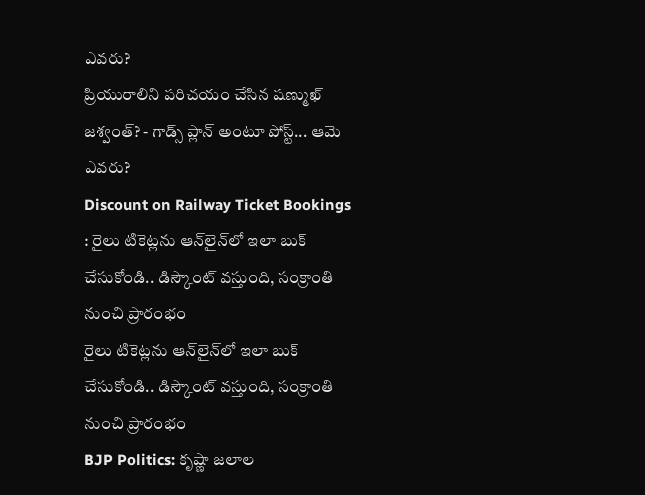ఎవరు?
ప్రియురాలిని పరిచయం చేసిన షణ్ముఖ్ జశ్వంత్? - గాడ్స్ ప్లాన్ అంటూ పోస్ట్... ఆమె ఎవరు?
Discount on Railway Ticket Bookings : రైలు టికెట్లను ఆన్‌లైన్‌లో ఇలా బుక్ చేసుకోండి.. డిస్కౌంట్ వస్తుంది, సంక్రాంతి నుంచి ప్రారంభం
రైలు టికెట్లను ఆన్‌లైన్‌లో ఇలా బుక్ చేసుకోండి.. డిస్కౌంట్ వస్తుంది, సంక్రాంతి నుంచి ప్రారంభం
BJP Politics: కృష్ణా జలాల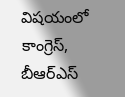విషయంలో కాంగ్రెస్, బీఆర్ఎస్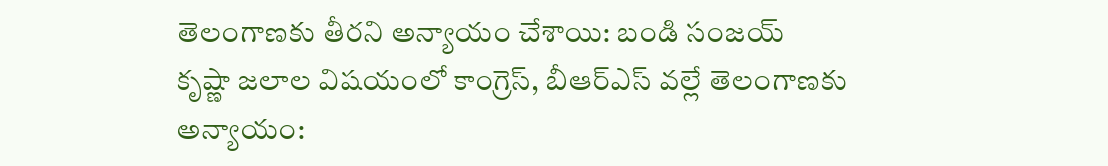తెలంగాణకు తీరని అన్యాయం చేశాయి: బండి సంజయ్
కృష్ణా జలాల విషయంలో కాంగ్రెస్, బీఆర్ఎస్ వల్లే తెలంగాణకు అన్యాయం: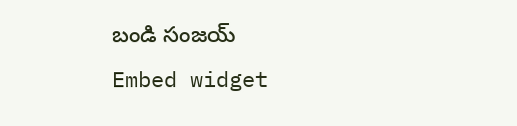బండి సంజయ్
Embed widget